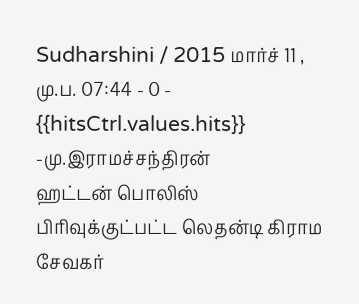Sudharshini / 2015 மார்ச் 11 , மு.ப. 07:44 - 0 - {{hitsCtrl.values.hits}}
-மு.இராமச்சந்திரன்
ஹட்டன் பொலிஸ் பிரிவுக்குட்பட்ட லெதன்டி கிராம சேவகர்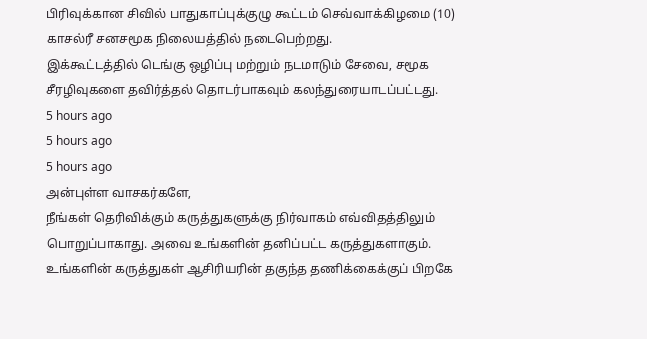பிரிவுக்கான சிவில் பாதுகாப்புக்குழு கூட்டம் செவ்வாக்கிழமை (10) காசல்ரீ சனசமூக நிலையத்தில் நடைபெற்றது.
இக்கூட்டத்தில் டெங்கு ஒழிப்பு மற்றும் நடமாடும் சேவை, சமூக சீரழிவுகளை தவிர்த்தல் தொடர்பாகவும் கலந்துரையாடப்பட்டது.
5 hours ago
5 hours ago
5 hours ago
அன்புள்ள வாசகர்களே,
நீங்கள் தெரிவிக்கும் கருத்துகளுக்கு நிர்வாகம் எவ்விதத்திலும் பொறுப்பாகாது. அவை உங்களின் தனிப்பட்ட கருத்துகளாகும். உங்களின் கருத்துகள் ஆசிரியரின் தகுந்த தணிக்கைக்குப் பிறகே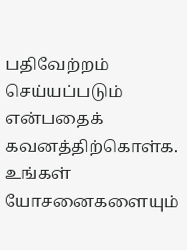பதிவேற்றம் செய்யப்படும் என்பதைக் கவனத்திற்கொள்க. உங்கள் யோசனைகளையும்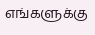எங்களுக்கு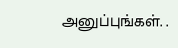அனுப்புங்கள். .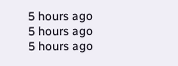5 hours ago
5 hours ago
5 hours ago